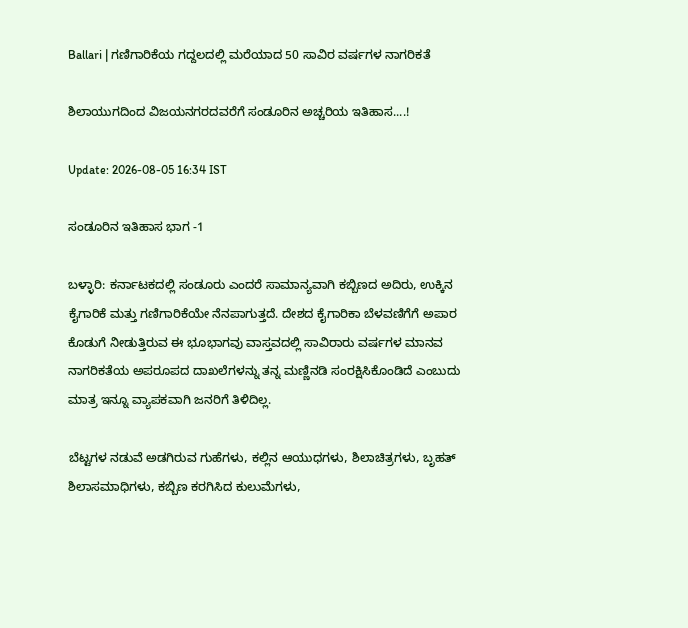Ballari | ಗಣಿಗಾರಿಕೆಯ ಗದ್ದಲದಲ್ಲಿ ಮರೆಯಾದ 50 ಸಾವಿರ ವರ್ಷಗಳ ನಾಗರಿಕತೆ

ಶಿಲಾಯುಗದಿಂದ ವಿಜಯನಗರದವರೆಗೆ ಸಂಡೂರಿನ ಅಚ್ಚರಿಯ ಇತಿಹಾಸ....!

Update: 2026-08-05 16:34 IST

ಸಂಡೂರಿನ ಇತಿಹಾಸ ಭಾಗ -1

ಬಳ್ಳಾರಿ: ಕರ್ನಾಟಕದಲ್ಲಿ ಸಂಡೂರು ಎಂದರೆ ಸಾಮಾನ್ಯವಾಗಿ ಕಬ್ಬಿಣದ ಅದಿರು, ಉಕ್ಕಿನ ಕೈಗಾರಿಕೆ ಮತ್ತು ಗಣಿಗಾರಿಕೆಯೇ ನೆನಪಾಗುತ್ತದೆ. ದೇಶದ ಕೈಗಾರಿಕಾ ಬೆಳವಣಿಗೆಗೆ ಅಪಾರ ಕೊಡುಗೆ ನೀಡುತ್ತಿರುವ ಈ ಭೂಭಾಗವು ವಾಸ್ತವದಲ್ಲಿ ಸಾವಿರಾರು ವರ್ಷಗಳ ಮಾನವ ನಾಗರಿಕತೆಯ ಅಪರೂಪದ ದಾಖಲೆಗಳನ್ನು ತನ್ನ ಮಣ್ಣಿನಡಿ ಸಂರಕ್ಷಿಸಿಕೊಂಡಿದೆ ಎಂಬುದು ಮಾತ್ರ ಇನ್ನೂ ವ್ಯಾಪಕವಾಗಿ ಜನರಿಗೆ ತಿಳಿದಿಲ್ಲ.

ಬೆಟ್ಟಗಳ ನಡುವೆ ಅಡಗಿರುವ ಗುಹೆಗಳು, ಕಲ್ಲಿನ ಆಯುಧಗಳು, ಶಿಲಾಚಿತ್ರಗಳು, ಬೃಹತ್ ಶಿಲಾಸಮಾಧಿಗಳು, ಕಬ್ಬಿಣ ಕರಗಿಸಿದ ಕುಲುಮೆಗಳು,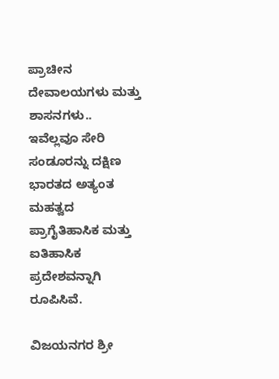ಪ್ರಾಚೀನ ದೇವಾಲಯಗಳು ಮತ್ತು ಶಾಸನಗಳು.. ಇವೆಲ್ಲವೂ ಸೇರಿ ಸಂಡೂರನ್ನು ದಕ್ಷಿಣ ಭಾರತದ ಅತ್ಯಂತ ಮಹತ್ವದ ಪ್ರಾಗೈತಿಹಾಸಿಕ ಮತ್ತು ಐತಿಹಾಸಿಕ ಪ್ರದೇಶವನ್ನಾಗಿ ರೂಪಿಸಿವೆ.

ವಿಜಯನಗರ ಶ್ರೀ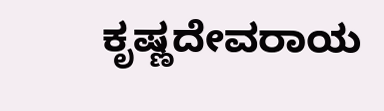ಕೃಷ್ಣದೇವರಾಯ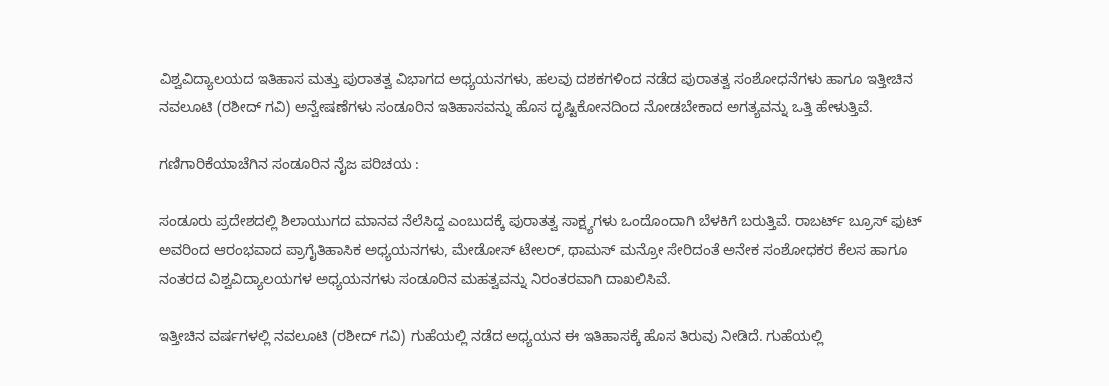ವಿಶ್ವವಿದ್ಯಾಲಯದ ಇತಿಹಾಸ ಮತ್ತು ಪುರಾತತ್ವ ವಿಭಾಗದ ಅಧ್ಯಯನಗಳು, ಹಲವು ದಶಕಗಳಿಂದ ನಡೆದ ಪುರಾತತ್ವ ಸಂಶೋಧನೆಗಳು ಹಾಗೂ ಇತ್ತೀಚಿನ ನವಲೂಟಿ (ರಶೀದ್ ಗವಿ) ಅನ್ವೇಷಣೆಗಳು ಸಂಡೂರಿನ ಇತಿಹಾಸವನ್ನು ಹೊಸ ದೃಷ್ಟಿಕೋನದಿಂದ ನೋಡಬೇಕಾದ ಅಗತ್ಯವನ್ನು ಒತ್ತಿ ಹೇಳುತ್ತಿವೆ.

ಗಣಿಗಾರಿಕೆಯಾಚೆಗಿನ ಸಂಡೂರಿನ ನೈಜ ಪರಿಚಯ :

ಸಂಡೂರು ಪ್ರದೇಶದಲ್ಲಿ ಶಿಲಾಯುಗದ ಮಾನವ ನೆಲೆಸಿದ್ದ ಎಂಬುದಕ್ಕೆ ಪುರಾತತ್ವ ಸಾಕ್ಷ್ಯಗಳು ಒಂದೊಂದಾಗಿ ಬೆಳಕಿಗೆ ಬರುತ್ತಿವೆ. ರಾಬರ್ಟ್ ಬ್ರೂಸ್ ಫುಟ್ ಅವರಿಂದ ಆರಂಭವಾದ ಪ್ರಾಗೈತಿಹಾಸಿಕ ಅಧ್ಯಯನಗಳು, ಮೇಡೋಸ್ ಟೇಲರ್, ಥಾಮಸ್ ಮನ್ರೋ ಸೇರಿದಂತೆ ಅನೇಕ ಸಂಶೋಧಕರ ಕೆಲಸ ಹಾಗೂ ನಂತರದ ವಿಶ್ವವಿದ್ಯಾಲಯಗಳ ಅಧ್ಯಯನಗಳು ಸಂಡೂರಿನ ಮಹತ್ವವನ್ನು ನಿರಂತರವಾಗಿ ದಾಖಲಿಸಿವೆ.

ಇತ್ತೀಚಿನ ವರ್ಷಗಳಲ್ಲಿ ನವಲೂಟಿ (ರಶೀದ್ ಗವಿ) ಗುಹೆಯಲ್ಲಿ ನಡೆದ ಅಧ್ಯಯನ ಈ ಇತಿಹಾಸಕ್ಕೆ ಹೊಸ ತಿರುವು ನೀಡಿದೆ. ಗುಹೆಯಲ್ಲಿ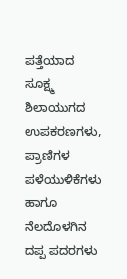ಪತ್ತೆಯಾದ ಸೂಕ್ಷ್ಮ ಶಿಲಾಯುಗದ ಉಪಕರಣಗಳು, ಪ್ರಾಣಿಗಳ ಪಳೆಯುಳಿಕೆಗಳು ಹಾಗೂ ನೆಲದೊಳಗಿನ ದಪ್ಪ ಪದರಗಳು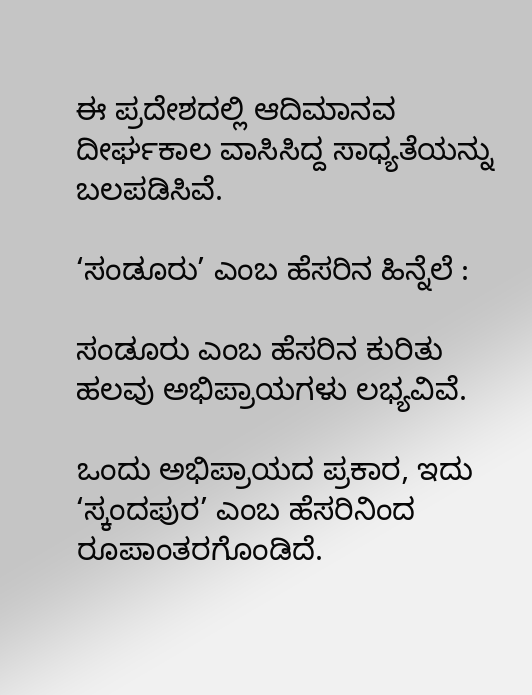ಈ ಪ್ರದೇಶದಲ್ಲಿ ಆದಿಮಾನವ ದೀರ್ಘಕಾಲ ವಾಸಿಸಿದ್ದ ಸಾಧ್ಯತೆಯನ್ನು ಬಲಪಡಿಸಿವೆ.

‘ಸಂಡೂರು’ ಎಂಬ ಹೆಸರಿನ ಹಿನ್ನೆಲೆ :

ಸಂಡೂರು ಎಂಬ ಹೆಸರಿನ ಕುರಿತು ಹಲವು ಅಭಿಪ್ರಾಯಗಳು ಲಭ್ಯವಿವೆ.

ಒಂದು ಅಭಿಪ್ರಾಯದ ಪ್ರಕಾರ, ಇದು ‘ಸ್ಕಂದಪುರ’ ಎಂಬ ಹೆಸರಿನಿಂದ ರೂಪಾಂತರಗೊಂಡಿದೆ.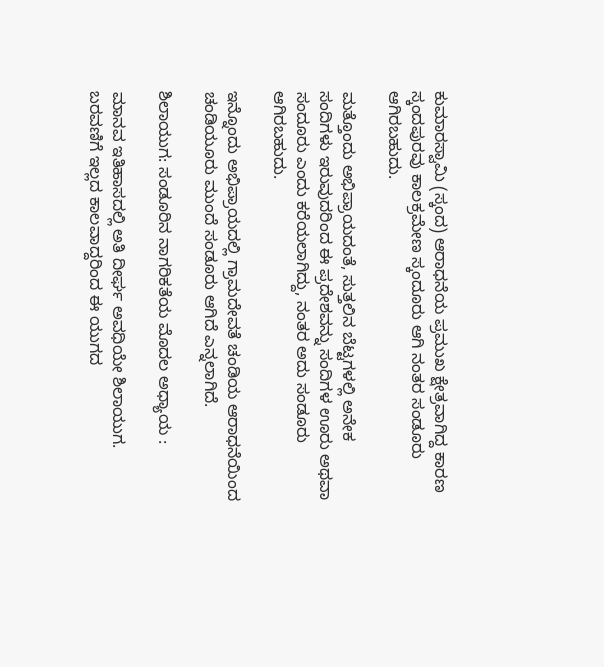ಕುಮಾರಸ್ವಾಮಿ (ಸ್ಕಂದ) ಆರಾಧನೆಯ ಪ್ರಮುಖ ಕ್ಷೇತ್ರವಾಗಿದ್ದ ಕಾರಣ ಸ್ಕಂದಪುರವು ಕಾಲಕ್ರಮೇಣ ಸ್ಕಂದೂರು ಆಗಿ ನಂತರ ಸಂಡೂರು ಆಗಿರಬಹುದು.

ಮತ್ತೊಂದು ಅಭಿಪ್ರಾಯದಂತೆ, ಸುತ್ತಲಿನ ಬೆಟ್ಟಗಳಲ್ಲಿ ಅನೇಕ ಸಂದಿಗಳು ಇರುವುದರಿಂದ ಈ ಪ್ರದೇಶವನ್ನು ಸಂದಿಗಳ ಊರು ಅಥವಾ ಸಂದೂರು ಎಂದು ಕರೆಯಲಾಗಿದ್ದು, ನಂತರ ಅದು ಸಂಡೂರು ಆಗಿರಬಹುದು.

ಇನ್ನೊಂದು ಅಭಿಪ್ರಾಯದಲ್ಲಿ ಗ್ರಾಮದೇವತೆ ಚಂಡಿಯ ಆರಾಧನೆಯಿಂದ ಚಂಡಿಯೂರು ಮುಂದೆ ಸಂಡೂರು ಆಗಿದೆ ಎನ್ನಲಾಗಿದೆ.

ಶಿಲಾಯುಗ: ಸಂಡೂರಿನ ನಾಗರಿಕತೆಯ ಮೊದಲ ಅಧ್ಯಾಯ :

ಮಾನವ ಇತಿಹಾಸದಲ್ಲಿ ಅತಿ ದೀರ್ಘ ಅವಧಿಯೇ ಶಿಲಾಯುಗ. ಬರವಣಿಗೆ ಇಲ್ಲದ ಕಾಲವಾದ್ದರಿಂದ ಈ ಯುಗದ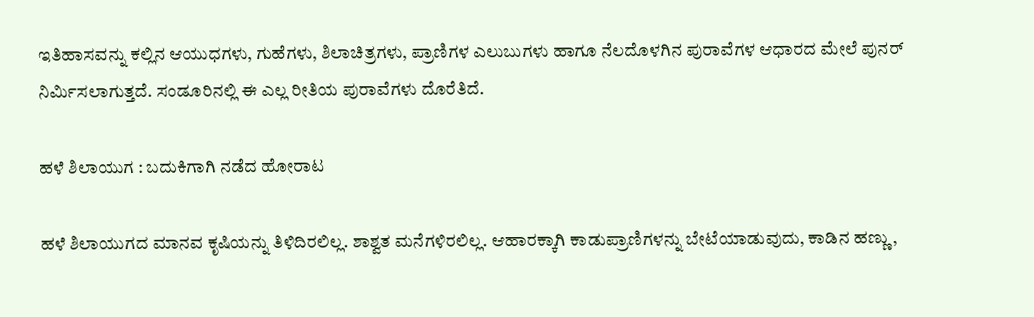ಇತಿಹಾಸವನ್ನು ಕಲ್ಲಿನ ಆಯುಧಗಳು, ಗುಹೆಗಳು, ಶಿಲಾಚಿತ್ರಗಳು, ಪ್ರಾಣಿಗಳ ಎಲುಬುಗಳು ಹಾಗೂ ನೆಲದೊಳಗಿನ ಪುರಾವೆಗಳ ಆಧಾರದ ಮೇಲೆ ಪುನರ್ ನಿರ್ಮಿಸಲಾಗುತ್ತದೆ. ಸಂಡೂರಿನಲ್ಲಿ ಈ ಎಲ್ಲ ರೀತಿಯ ಪುರಾವೆಗಳು ದೊರೆತಿದೆ.

ಹಳೆ ಶಿಲಾಯುಗ : ಬದುಕಿಗಾಗಿ ನಡೆದ ಹೋರಾಟ

ಹಳೆ ಶಿಲಾಯುಗದ ಮಾನವ ಕೃಷಿಯನ್ನು ತಿಳಿದಿರಲಿಲ್ಲ. ಶಾಶ್ವತ ಮನೆಗಳಿರಲಿಲ್ಲ. ಆಹಾರಕ್ಕಾಗಿ ಕಾಡುಪ್ರಾಣಿಗಳನ್ನು ಬೇಟೆಯಾಡುವುದು, ಕಾಡಿನ ಹಣ್ಣು,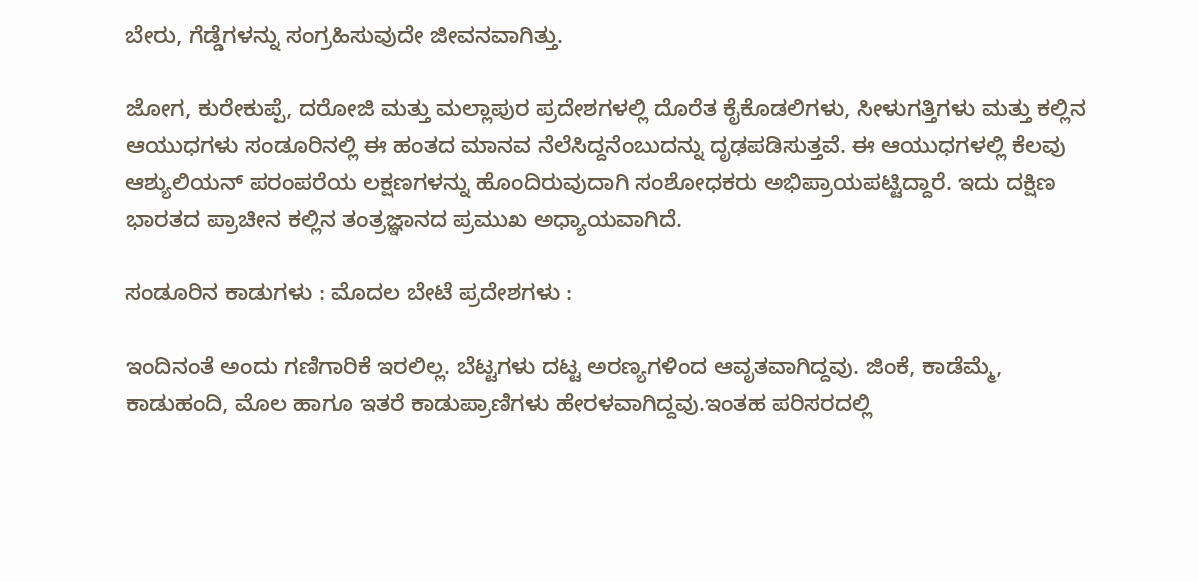ಬೇರು, ಗೆಡ್ಡೆಗಳನ್ನು ಸಂಗ್ರಹಿಸುವುದೇ ಜೀವನವಾಗಿತ್ತು.

ಜೋಗ, ಕುರೇಕುಪ್ಪೆ, ದರೋಜಿ ಮತ್ತು ಮಲ್ಲಾಪುರ ಪ್ರದೇಶಗಳಲ್ಲಿ ದೊರೆತ ಕೈಕೊಡಲಿಗಳು, ಸೀಳುಗತ್ತಿಗಳು ಮತ್ತು ಕಲ್ಲಿನ ಆಯುಧಗಳು ಸಂಡೂರಿನಲ್ಲಿ ಈ ಹಂತದ ಮಾನವ ನೆಲೆಸಿದ್ದನೆಂಬುದನ್ನು ದೃಢಪಡಿಸುತ್ತವೆ. ಈ ಆಯುಧಗಳಲ್ಲಿ ಕೆಲವು ಆಶ್ಯುಲಿಯನ್ ಪರಂಪರೆಯ ಲಕ್ಷಣಗಳನ್ನು ಹೊಂದಿರುವುದಾಗಿ ಸಂಶೋಧಕರು ಅಭಿಪ್ರಾಯಪಟ್ಟಿದ್ದಾರೆ. ಇದು ದಕ್ಷಿಣ ಭಾರತದ ಪ್ರಾಚೀನ ಕಲ್ಲಿನ ತಂತ್ರಜ್ಞಾನದ ಪ್ರಮುಖ ಅಧ್ಯಾಯವಾಗಿದೆ.

ಸಂಡೂರಿನ ಕಾಡುಗಳು : ಮೊದಲ ಬೇಟೆ ಪ್ರದೇಶಗಳು :

ಇಂದಿನಂತೆ ಅಂದು ಗಣಿಗಾರಿಕೆ ಇರಲಿಲ್ಲ. ಬೆಟ್ಟಗಳು ದಟ್ಟ ಅರಣ್ಯಗಳಿಂದ ಆವೃತವಾಗಿದ್ದವು. ಜಿಂಕೆ, ಕಾಡೆಮ್ಮೆ, ಕಾಡುಹಂದಿ, ಮೊಲ ಹಾಗೂ ಇತರೆ ಕಾಡುಪ್ರಾಣಿಗಳು ಹೇರಳವಾಗಿದ್ದವು.ಇಂತಹ ಪರಿಸರದಲ್ಲಿ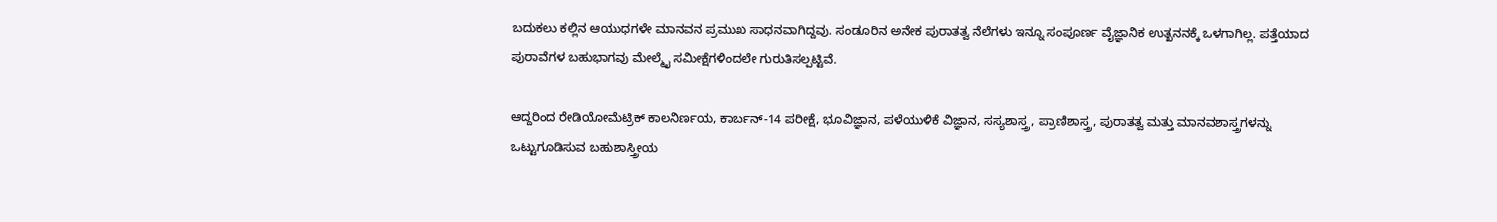ಬದುಕಲು ಕಲ್ಲಿನ ಆಯುಧಗಳೇ ಮಾನವನ ಪ್ರಮುಖ ಸಾಧನವಾಗಿದ್ದವು. ಸಂಡೂರಿನ ಅನೇಕ ಪುರಾತತ್ವ ನೆಲೆಗಳು ಇನ್ನೂ ಸಂಪೂರ್ಣ ವೈಜ್ಞಾನಿಕ ಉತ್ಖನನಕ್ಕೆ ಒಳಗಾಗಿಲ್ಲ. ಪತ್ತೆಯಾದ ಪುರಾವೆಗಳ ಬಹುಭಾಗವು ಮೇಲ್ಮೈ ಸಮೀಕ್ಷೆಗಳಿಂದಲೇ ಗುರುತಿಸಲ್ಪಟ್ಟಿವೆ.

ಆದ್ದರಿಂದ ರೇಡಿಯೋಮೆಟ್ರಿಕ್ ಕಾಲನಿರ್ಣಯ, ಕಾರ್ಬನ್-14 ಪರೀಕ್ಷೆ, ಭೂವಿಜ್ಞಾನ, ಪಳೆಯುಳಿಕೆ ವಿಜ್ಞಾನ, ಸಸ್ಯಶಾಸ್ತ್ರ, ಪ್ರಾಣಿಶಾಸ್ತ್ರ, ಪುರಾತತ್ವ ಮತ್ತು ಮಾನವಶಾಸ್ತ್ರಗಳನ್ನು ಒಟ್ಟುಗೂಡಿಸುವ ಬಹುಶಾಸ್ತ್ರೀಯ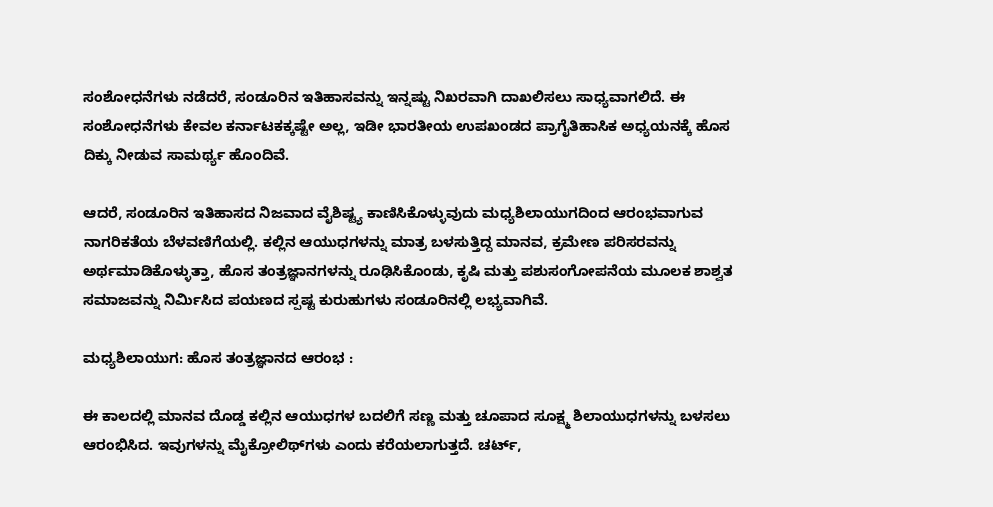ಸಂಶೋಧನೆಗಳು ನಡೆದರೆ, ಸಂಡೂರಿನ ಇತಿಹಾಸವನ್ನು ಇನ್ನಷ್ಟು ನಿಖರವಾಗಿ ದಾಖಲಿಸಲು ಸಾಧ್ಯವಾಗಲಿದೆ. ಈ ಸಂಶೋಧನೆಗಳು ಕೇವಲ ಕರ್ನಾಟಕಕ್ಕಷ್ಟೇ ಅಲ್ಲ, ಇಡೀ ಭಾರತೀಯ ಉಪಖಂಡದ ಪ್ರಾಗೈತಿಹಾಸಿಕ ಅಧ್ಯಯನಕ್ಕೆ ಹೊಸ ದಿಕ್ಕು ನೀಡುವ ಸಾಮರ್ಥ್ಯ ಹೊಂದಿವೆ.

ಆದರೆ, ಸಂಡೂರಿನ ಇತಿಹಾಸದ ನಿಜವಾದ ವೈಶಿಷ್ಟ್ಯ ಕಾಣಿಸಿಕೊಳ್ಳುವುದು ಮಧ್ಯಶಿಲಾಯುಗದಿಂದ ಆರಂಭವಾಗುವ ನಾಗರಿಕತೆಯ ಬೆಳವಣಿಗೆಯಲ್ಲಿ. ಕಲ್ಲಿನ ಆಯುಧಗಳನ್ನು ಮಾತ್ರ ಬಳಸುತ್ತಿದ್ದ ಮಾನವ, ಕ್ರಮೇಣ ಪರಿಸರವನ್ನು ಅರ್ಥಮಾಡಿಕೊಳ್ಳುತ್ತಾ, ಹೊಸ ತಂತ್ರಜ್ಞಾನಗಳನ್ನು ರೂಢಿಸಿಕೊಂಡು, ಕೃಷಿ ಮತ್ತು ಪಶುಸಂಗೋಪನೆಯ ಮೂಲಕ ಶಾಶ್ವತ ಸಮಾಜವನ್ನು ನಿರ್ಮಿಸಿದ ಪಯಣದ ಸ್ಪಷ್ಟ ಕುರುಹುಗಳು ಸಂಡೂರಿನಲ್ಲಿ ಲಭ್ಯವಾಗಿವೆ.

ಮಧ್ಯಶಿಲಾಯುಗ: ಹೊಸ ತಂತ್ರಜ್ಞಾನದ ಆರಂಭ :

ಈ ಕಾಲದಲ್ಲಿ ಮಾನವ ದೊಡ್ಡ ಕಲ್ಲಿನ ಆಯುಧಗಳ ಬದಲಿಗೆ ಸಣ್ಣ ಮತ್ತು ಚೂಪಾದ ಸೂಕ್ಷ್ಮ ಶಿಲಾಯುಧಗಳನ್ನು ಬಳಸಲು ಆರಂಭಿಸಿದ. ಇವುಗಳನ್ನು ಮೈಕ್ರೋಲಿಥ್‌ಗಳು ಎಂದು ಕರೆಯಲಾಗುತ್ತದೆ. ಚರ್ಟ್,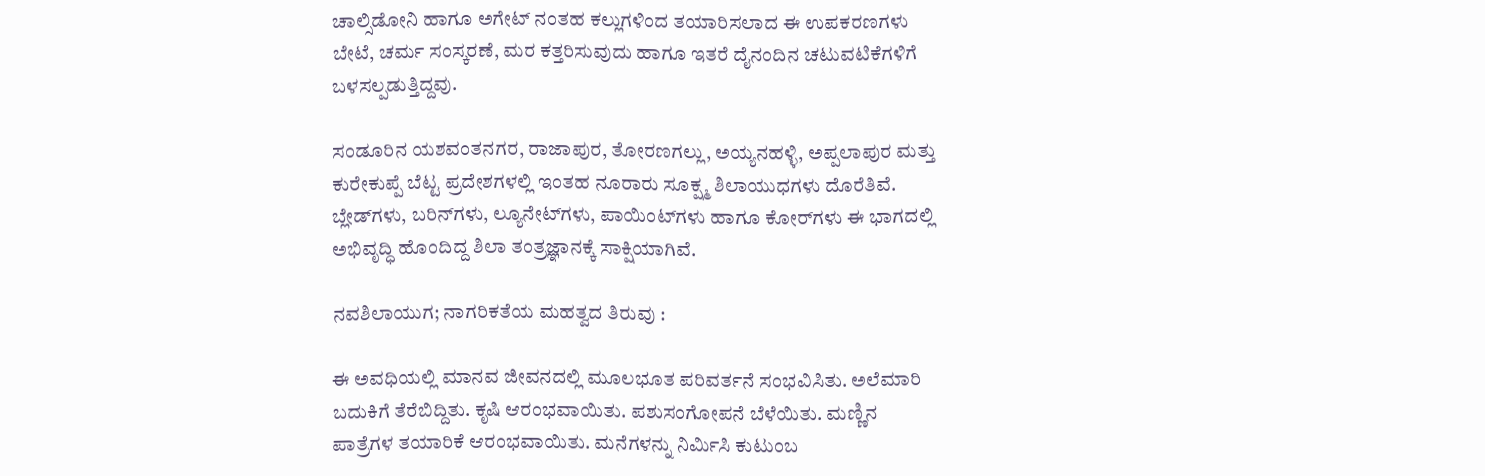ಚಾಲ್ಸಿಡೋನಿ ಹಾಗೂ ಅಗೇಟ್ ನಂತಹ ಕಲ್ಲುಗಳಿಂದ ತಯಾರಿಸಲಾದ ಈ ಉಪಕರಣಗಳು ಬೇಟೆ, ಚರ್ಮ ಸಂಸ್ಕರಣೆ, ಮರ ಕತ್ತರಿಸುವುದು ಹಾಗೂ ಇತರೆ ದೈನಂದಿನ ಚಟುವಟಿಕೆಗಳಿಗೆ ಬಳಸಲ್ಪಡುತ್ತಿದ್ದವು.

ಸಂಡೂರಿನ ಯಶವಂತನಗರ, ರಾಜಾಪುರ, ತೋರಣಗಲ್ಲು, ಅಯ್ಯನಹಳ್ಳಿ, ಅಪ್ಪಲಾಪುರ ಮತ್ತು ಕುರೇಕುಪ್ಪೆ ಬೆಟ್ಟ ಪ್ರದೇಶಗಳಲ್ಲಿ ಇಂತಹ ನೂರಾರು ಸೂಕ್ಷ್ಮ ಶಿಲಾಯುಧಗಳು ದೊರೆತಿವೆ. ಬ್ಲೇಡ್‌ಗಳು, ಬರಿನ್‌ಗಳು, ಲ್ಯೂನೇಟ್‌ಗಳು, ಪಾಯಿಂಟ್‌ಗಳು ಹಾಗೂ ಕೋರ್‌ಗಳು ಈ ಭಾಗದಲ್ಲಿ ಅಭಿವೃದ್ಧಿ ಹೊಂದಿದ್ದ ಶಿಲಾ ತಂತ್ರಜ್ಞಾನಕ್ಕೆ ಸಾಕ್ಷಿಯಾಗಿವೆ.

ನವಶಿಲಾಯುಗ; ನಾಗರಿಕತೆಯ ಮಹತ್ವದ ತಿರುವು :

ಈ ಅವಧಿಯಲ್ಲಿ ಮಾನವ ಜೀವನದಲ್ಲಿ ಮೂಲಭೂತ ಪರಿವರ್ತನೆ ಸಂಭವಿಸಿತು. ಅಲೆಮಾರಿ ಬದುಕಿಗೆ ತೆರೆಬಿದ್ದಿತು. ಕೃಷಿ ಆರಂಭವಾಯಿತು. ಪಶುಸಂಗೋಪನೆ ಬೆಳೆಯಿತು. ಮಣ್ಣಿನ ಪಾತ್ರೆಗಳ ತಯಾರಿಕೆ ಆರಂಭವಾಯಿತು. ಮನೆಗಳನ್ನು ನಿರ್ಮಿಸಿ ಕುಟುಂಬ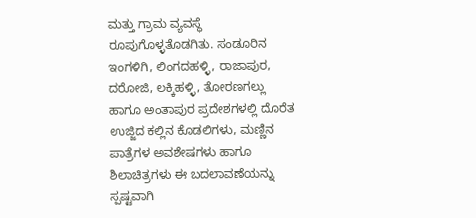ಮತ್ತು ಗ್ರಾಮ ವ್ಯವಸ್ಥೆ ರೂಪುಗೊಳ್ಳತೊಡಗಿತು. ಸಂಡೂರಿನ ಇಂಗಳಿಗಿ, ಲಿಂಗದಹಳ್ಳಿ, ರಾಜಾಪುರ, ದರೋಜಿ, ಲಕ್ಕಿಹಳ್ಳಿ, ತೋರಣಗಲ್ಲು ಹಾಗೂ ಅಂತಾಪುರ ಪ್ರದೇಶಗಳಲ್ಲಿ ದೊರೆತ ಉಜ್ಜಿದ ಕಲ್ಲಿನ ಕೊಡಲಿಗಳು, ಮಣ್ಣಿನ ಪಾತ್ರೆಗಳ ಅವಶೇಷಗಳು ಹಾಗೂ ಶಿಲಾಚಿತ್ರಗಳು ಈ ಬದಲಾವಣೆಯನ್ನು ಸ್ಪಷ್ಟವಾಗಿ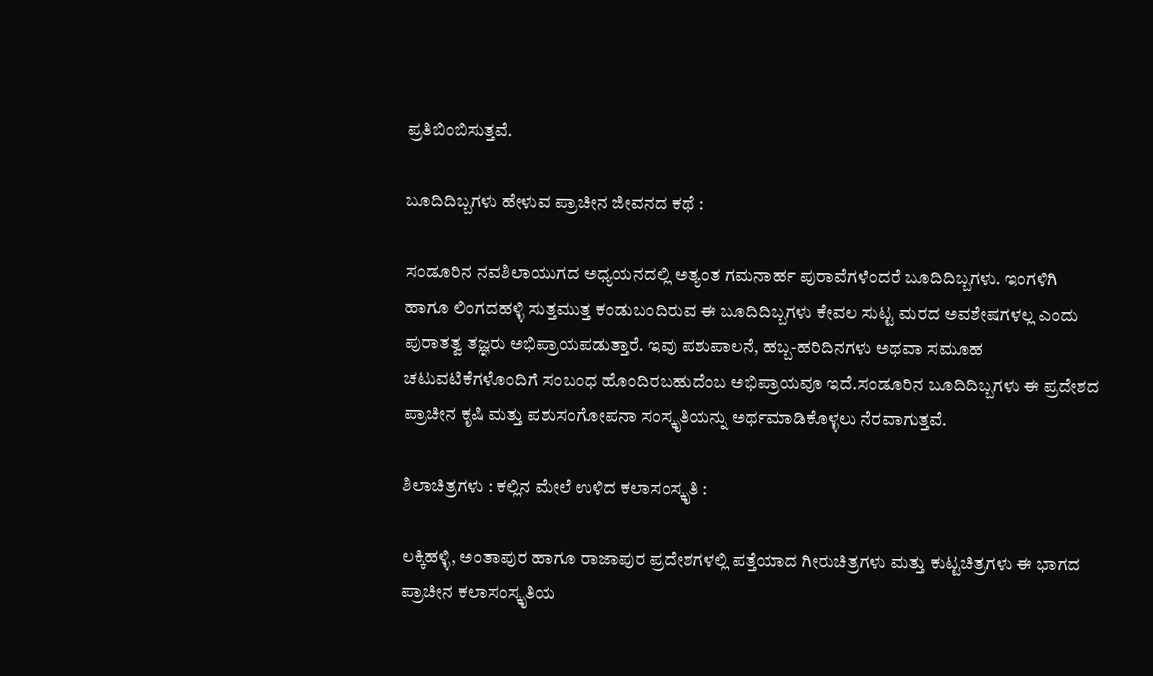ಪ್ರತಿಬಿಂಬಿಸುತ್ತವೆ.

ಬೂದಿದಿಬ್ಬಗಳು ಹೇಳುವ ಪ್ರಾಚೀನ ಜೀವನದ ಕಥೆ :

ಸಂಡೂರಿನ ನವಶಿಲಾಯುಗದ ಅಧ್ಯಯನದಲ್ಲಿ ಅತ್ಯಂತ ಗಮನಾರ್ಹ ಪುರಾವೆಗಳೆಂದರೆ ಬೂದಿದಿಬ್ಬಗಳು. ಇಂಗಳಿಗಿ ಹಾಗೂ ಲಿಂಗದಹಳ್ಳಿ ಸುತ್ತಮುತ್ತ ಕಂಡುಬಂದಿರುವ ಈ ಬೂದಿದಿಬ್ಬಗಳು ಕೇವಲ ಸುಟ್ಟ ಮರದ ಅವಶೇಷಗಳಲ್ಲ ಎಂದು ಪುರಾತತ್ವ ತಜ್ಞರು ಅಭಿಪ್ರಾಯಪಡುತ್ತಾರೆ. ಇವು ಪಶುಪಾಲನೆ, ಹಬ್ಬ-ಹರಿದಿನಗಳು ಅಥವಾ ಸಮೂಹ ಚಟುವಟಿಕೆಗಳೊಂದಿಗೆ ಸಂಬಂಧ ಹೊಂದಿರಬಹುದೆಂಬ ಅಭಿಪ್ರಾಯವೂ ಇದೆ.ಸಂಡೂರಿನ ಬೂದಿದಿಬ್ಬಗಳು ಈ ಪ್ರದೇಶದ ಪ್ರಾಚೀನ ಕೃಷಿ ಮತ್ತು ಪಶುಸಂಗೋಪನಾ ಸಂಸ್ಕೃತಿಯನ್ನು ಅರ್ಥಮಾಡಿಕೊಳ್ಳಲು ನೆರವಾಗುತ್ತವೆ.

ಶಿಲಾಚಿತ್ರಗಳು : ಕಲ್ಲಿನ ಮೇಲೆ ಉಳಿದ ಕಲಾಸಂಸ್ಕೃತಿ :

ಲಕ್ಕಿಹಳ್ಳಿ, ಅಂತಾಪುರ ಹಾಗೂ ರಾಜಾಪುರ ಪ್ರದೇಶಗಳಲ್ಲಿ ಪತ್ತೆಯಾದ ಗೀರುಚಿತ್ರಗಳು ಮತ್ತು ಕುಟ್ಟಚಿತ್ರಗಳು ಈ ಭಾಗದ ಪ್ರಾಚೀನ ಕಲಾಸಂಸ್ಕೃತಿಯ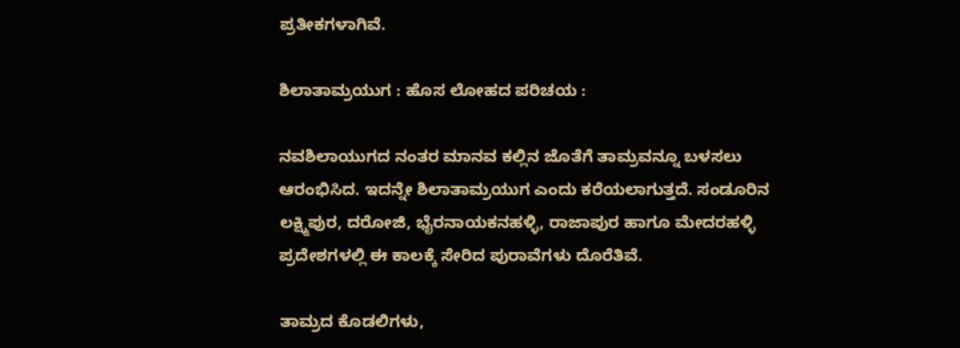ಪ್ರತೀಕಗಳಾಗಿವೆ.

ಶಿಲಾತಾಮ್ರಯುಗ : ಹೊಸ ಲೋಹದ ಪರಿಚಯ :

ನವಶಿಲಾಯುಗದ ನಂತರ ಮಾನವ ಕಲ್ಲಿನ ಜೊತೆಗೆ ತಾಮ್ರವನ್ನೂ ಬಳಸಲು ಆರಂಭಿಸಿದ. ಇದನ್ನೇ ಶಿಲಾತಾಮ್ರಯುಗ ಎಂದು ಕರೆಯಲಾಗುತ್ತದೆ. ಸಂಡೂರಿನ ಲಕ್ಷ್ಮಿಪುರ, ದರೋಜಿ, ಭೈರನಾಯಕನಹಳ್ಳಿ, ರಾಜಾಪುರ ಹಾಗೂ ಮೇದರಹಳ್ಳಿ ಪ್ರದೇಶಗಳಲ್ಲಿ ಈ ಕಾಲಕ್ಕೆ ಸೇರಿದ ಪುರಾವೆಗಳು ದೊರೆತಿವೆ.

ತಾಮ್ರದ ಕೊಡಲಿಗಳು,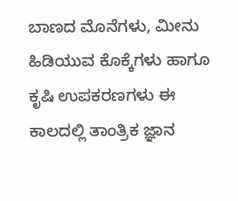ಬಾಣದ ಮೊನೆಗಳು, ಮೀನು ಹಿಡಿಯುವ ಕೊಕ್ಕೆಗಳು ಹಾಗೂ ಕೃಷಿ ಉಪಕರಣಗಳು ಈ ಕಾಲದಲ್ಲಿ ತಾಂತ್ರಿಕ ಜ್ಞಾನ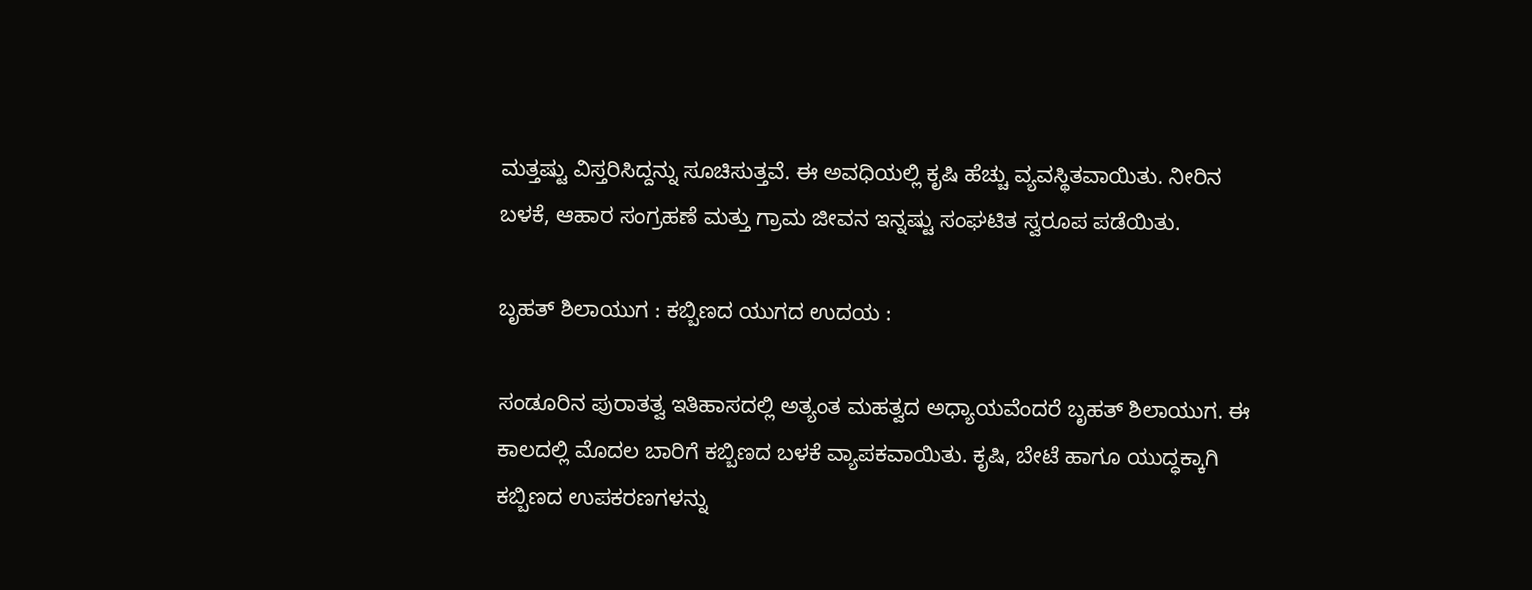ಮತ್ತಷ್ಟು ವಿಸ್ತರಿಸಿದ್ದನ್ನು ಸೂಚಿಸುತ್ತವೆ. ಈ ಅವಧಿಯಲ್ಲಿ ಕೃಷಿ ಹೆಚ್ಚು ವ್ಯವಸ್ಥಿತವಾಯಿತು. ನೀರಿನ ಬಳಕೆ, ಆಹಾರ ಸಂಗ್ರಹಣೆ ಮತ್ತು ಗ್ರಾಮ ಜೀವನ ಇನ್ನಷ್ಟು ಸಂಘಟಿತ ಸ್ವರೂಪ ಪಡೆಯಿತು.

ಬೃಹತ್ ಶಿಲಾಯುಗ : ಕಬ್ಬಿಣದ ಯುಗದ ಉದಯ :

ಸಂಡೂರಿನ ಪುರಾತತ್ವ ಇತಿಹಾಸದಲ್ಲಿ ಅತ್ಯಂತ ಮಹತ್ವದ ಅಧ್ಯಾಯವೆಂದರೆ ಬೃಹತ್ ಶಿಲಾಯುಗ. ಈ ಕಾಲದಲ್ಲಿ ಮೊದಲ ಬಾರಿಗೆ ಕಬ್ಬಿಣದ ಬಳಕೆ ವ್ಯಾಪಕವಾಯಿತು. ಕೃಷಿ, ಬೇಟೆ ಹಾಗೂ ಯುದ್ಧಕ್ಕಾಗಿ ಕಬ್ಬಿಣದ ಉಪಕರಣಗಳನ್ನು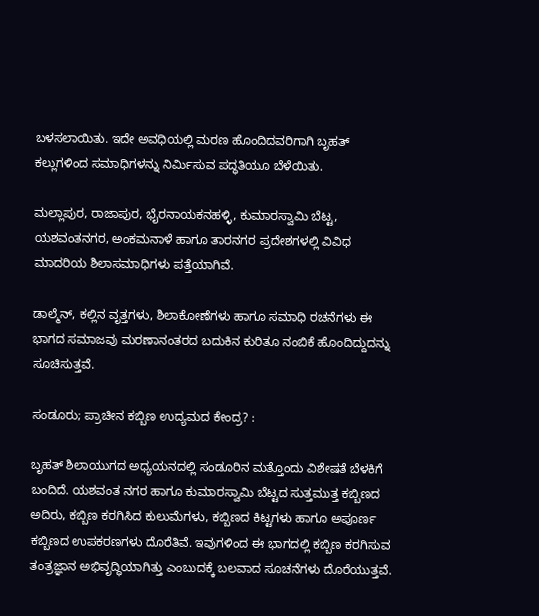ಬಳಸಲಾಯಿತು. ಇದೇ ಅವಧಿಯಲ್ಲಿ ಮರಣ ಹೊಂದಿದವರಿಗಾಗಿ ಬೃಹತ್ ಕಲ್ಲುಗಳಿಂದ ಸಮಾಧಿಗಳನ್ನು ನಿರ್ಮಿಸುವ ಪದ್ಧತಿಯೂ ಬೆಳೆಯಿತು.

ಮಲ್ಲಾಪುರ, ರಾಜಾಪುರ, ಭೈರನಾಯಕನಹಳ್ಳಿ, ಕುಮಾರಸ್ವಾಮಿ ಬೆಟ್ಟ, ಯಶವಂತನಗರ, ಅಂಕಮನಾಳೆ ಹಾಗೂ ತಾರನಗರ ಪ್ರದೇಶಗಳಲ್ಲಿ ವಿವಿಧ ಮಾದರಿಯ ಶಿಲಾಸಮಾಧಿಗಳು ಪತ್ತೆಯಾಗಿವೆ.

ಡಾಲ್ಮೆನ್, ಕಲ್ಲಿನ ವೃತ್ತಗಳು, ಶಿಲಾಕೋಣೆಗಳು ಹಾಗೂ ಸಮಾಧಿ ರಚನೆಗಳು ಈ ಭಾಗದ ಸಮಾಜವು ಮರಣಾನಂತರದ ಬದುಕಿನ ಕುರಿತೂ ನಂಬಿಕೆ ಹೊಂದಿದ್ದುದನ್ನು ಸೂಚಿಸುತ್ತವೆ.

ಸಂಡೂರು; ಪ್ರಾಚೀನ ಕಬ್ಬಿಣ ಉದ್ಯಮದ ಕೇಂದ್ರ? :

ಬೃಹತ್ ಶಿಲಾಯುಗದ ಅಧ್ಯಯನದಲ್ಲಿ ಸಂಡೂರಿನ ಮತ್ತೊಂದು ವಿಶೇಷತೆ ಬೆಳಕಿಗೆ ಬಂದಿದೆ. ಯಶವಂತ ನಗರ ಹಾಗೂ ಕುಮಾರಸ್ವಾಮಿ ಬೆಟ್ಟದ ಸುತ್ತಮುತ್ತ ಕಬ್ಬಿಣದ ಅದಿರು, ಕಬ್ಬಿಣ ಕರಗಿಸಿದ ಕುಲುಮೆಗಳು, ಕಬ್ಬಿಣದ ಕಿಟ್ಟಗಳು ಹಾಗೂ ಅಪೂರ್ಣ ಕಬ್ಬಿಣದ ಉಪಕರಣಗಳು ದೊರೆತಿವೆ. ಇವುಗಳಿಂದ ಈ ಭಾಗದಲ್ಲಿ ಕಬ್ಬಿಣ ಕರಗಿಸುವ ತಂತ್ರಜ್ಞಾನ ಅಭಿವೃದ್ಧಿಯಾಗಿತ್ತು ಎಂಬುದಕ್ಕೆ ಬಲವಾದ ಸೂಚನೆಗಳು ದೊರೆಯುತ್ತವೆ.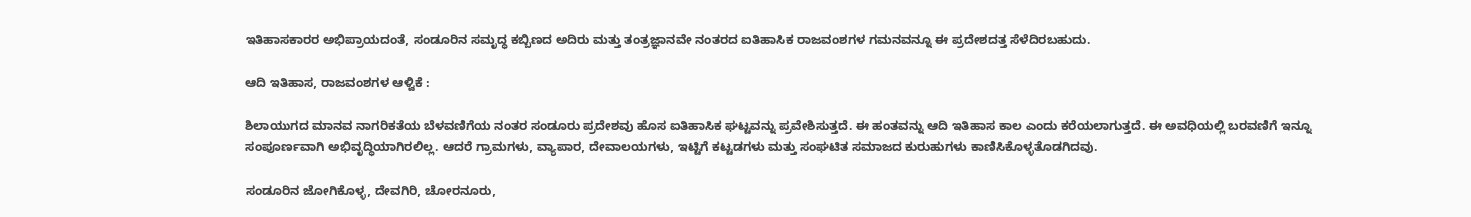ಇತಿಹಾಸಕಾರರ ಅಭಿಪ್ರಾಯದಂತೆ, ಸಂಡೂರಿನ ಸಮೃದ್ಧ ಕಬ್ಬಿಣದ ಅದಿರು ಮತ್ತು ತಂತ್ರಜ್ಞಾನವೇ ನಂತರದ ಐತಿಹಾಸಿಕ ರಾಜವಂಶಗಳ ಗಮನವನ್ನೂ ಈ ಪ್ರದೇಶದತ್ತ ಸೆಳೆದಿರಬಹುದು.

ಆದಿ ಇತಿಹಾಸ, ರಾಜವಂಶಗಳ ಆಳ್ವಿಕೆ :

ಶಿಲಾಯುಗದ ಮಾನವ ನಾಗರಿಕತೆಯ ಬೆಳವಣಿಗೆಯ ನಂತರ ಸಂಡೂರು ಪ್ರದೇಶವು ಹೊಸ ಐತಿಹಾಸಿಕ ಘಟ್ಟವನ್ನು ಪ್ರವೇಶಿಸುತ್ತದೆ. ಈ ಹಂತವನ್ನು ಆದಿ ಇತಿಹಾಸ ಕಾಲ ಎಂದು ಕರೆಯಲಾಗುತ್ತದೆ. ಈ ಅವಧಿಯಲ್ಲಿ ಬರವಣಿಗೆ ಇನ್ನೂ ಸಂಪೂರ್ಣವಾಗಿ ಅಭಿವೃದ್ಧಿಯಾಗಿರಲಿಲ್ಲ. ಆದರೆ ಗ್ರಾಮಗಳು, ವ್ಯಾಪಾರ, ದೇವಾಲಯಗಳು, ಇಟ್ಟಿಗೆ ಕಟ್ಟಡಗಳು ಮತ್ತು ಸಂಘಟಿತ ಸಮಾಜದ ಕುರುಹುಗಳು ಕಾಣಿಸಿಕೊಳ್ಳತೊಡಗಿದವು.

ಸಂಡೂರಿನ ಜೋಗಿಕೊಳ್ಳ, ದೇವಗಿರಿ, ಚೋರನೂರು,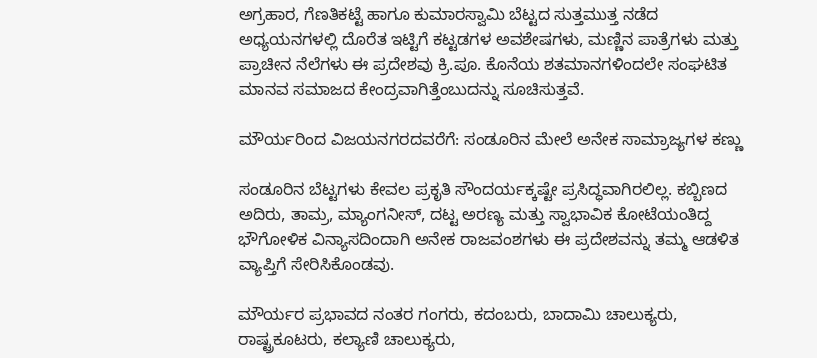ಅಗ್ರಹಾರ, ಗೆಣತಿಕಟ್ಟೆ ಹಾಗೂ ಕುಮಾರಸ್ವಾಮಿ ಬೆಟ್ಟದ ಸುತ್ತಮುತ್ತ ನಡೆದ ಅಧ್ಯಯನಗಳಲ್ಲಿ ದೊರೆತ ಇಟ್ಟಿಗೆ ಕಟ್ಟಡಗಳ ಅವಶೇಷಗಳು, ಮಣ್ಣಿನ ಪಾತ್ರೆಗಳು ಮತ್ತು ಪ್ರಾಚೀನ ನೆಲೆಗಳು ಈ ಪ್ರದೇಶವು ಕ್ರಿ.ಪೂ. ಕೊನೆಯ ಶತಮಾನಗಳಿಂದಲೇ ಸಂಘಟಿತ ಮಾನವ ಸಮಾಜದ ಕೇಂದ್ರವಾಗಿತ್ತೆಂಬುದನ್ನು ಸೂಚಿಸುತ್ತವೆ.

ಮೌರ್ಯರಿಂದ ವಿಜಯನಗರದವರೆಗೆ: ಸಂಡೂರಿನ ಮೇಲೆ ಅನೇಕ ಸಾಮ್ರಾಜ್ಯಗಳ ಕಣ್ಣು

ಸಂಡೂರಿನ ಬೆಟ್ಟಗಳು ಕೇವಲ ಪ್ರಕೃತಿ ಸೌಂದರ್ಯಕ್ಕಷ್ಟೇ ಪ್ರಸಿದ್ಧವಾಗಿರಲಿಲ್ಲ. ಕಬ್ಬಿಣದ ಅದಿರು, ತಾಮ್ರ, ಮ್ಯಾಂಗನೀಸ್, ದಟ್ಟ ಅರಣ್ಯ ಮತ್ತು ಸ್ವಾಭಾವಿಕ ಕೋಟೆಯಂತಿದ್ದ ಭೌಗೋಳಿಕ ವಿನ್ಯಾಸದಿಂದಾಗಿ ಅನೇಕ ರಾಜವಂಶಗಳು ಈ ಪ್ರದೇಶವನ್ನು ತಮ್ಮ ಆಡಳಿತ ವ್ಯಾಪ್ತಿಗೆ ಸೇರಿಸಿಕೊಂಡವು.

ಮೌರ್ಯರ ಪ್ರಭಾವದ ನಂತರ ಗಂಗರು, ಕದಂಬರು, ಬಾದಾಮಿ ಚಾಲುಕ್ಯರು, ರಾಷ್ಟ್ರಕೂಟರು, ಕಲ್ಯಾಣಿ ಚಾಲುಕ್ಯರು,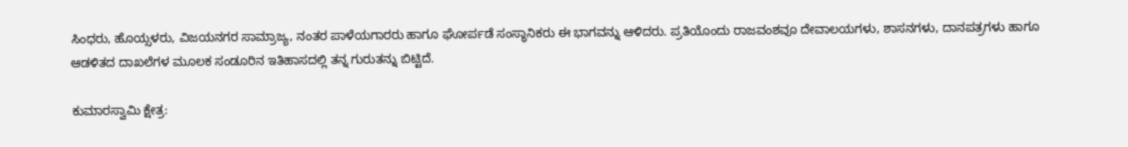ಸಿಂಧರು, ಹೊಯ್ಸಳರು, ವಿಜಯನಗರ ಸಾಮ್ರಾಜ್ಯ, ನಂತರ ಪಾಳೆಯಗಾರರು ಹಾಗೂ ಘೋರ್ಪಡೆ ಸಂಸ್ಥಾನಿಕರು ಈ ಭಾಗವನ್ನು ಆಳಿದರು. ಪ್ರತಿಯೊಂದು ರಾಜವಂಶವೂ ದೇವಾಲಯಗಳು, ಶಾಸನಗಳು, ದಾನಪತ್ರಗಳು ಹಾಗೂ ಆಡಳಿತದ ದಾಖಲೆಗಳ ಮೂಲಕ ಸಂಡೂರಿನ ಇತಿಹಾಸದಲ್ಲಿ ತನ್ನ ಗುರುತನ್ನು ಬಿಟ್ಟಿದೆ.

ಕುಮಾರಸ್ವಾಮಿ ಕ್ಷೇತ್ರ: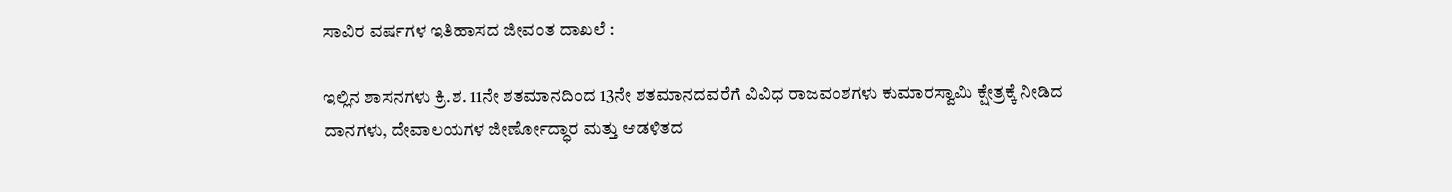ಸಾವಿರ ವರ್ಷಗಳ ಇತಿಹಾಸದ ಜೀವಂತ ದಾಖಲೆ :

ಇಲ್ಲಿನ ಶಾಸನಗಳು ಕ್ರಿ.ಶ. 11ನೇ ಶತಮಾನದಿಂದ 13ನೇ ಶತಮಾನದವರೆಗೆ ವಿವಿಧ ರಾಜವಂಶಗಳು ಕುಮಾರಸ್ವಾಮಿ ಕ್ಷೇತ್ರಕ್ಕೆ ನೀಡಿದ ದಾನಗಳು, ದೇವಾಲಯಗಳ ಜೀರ್ಣೋದ್ಧಾರ ಮತ್ತು ಆಡಳಿತದ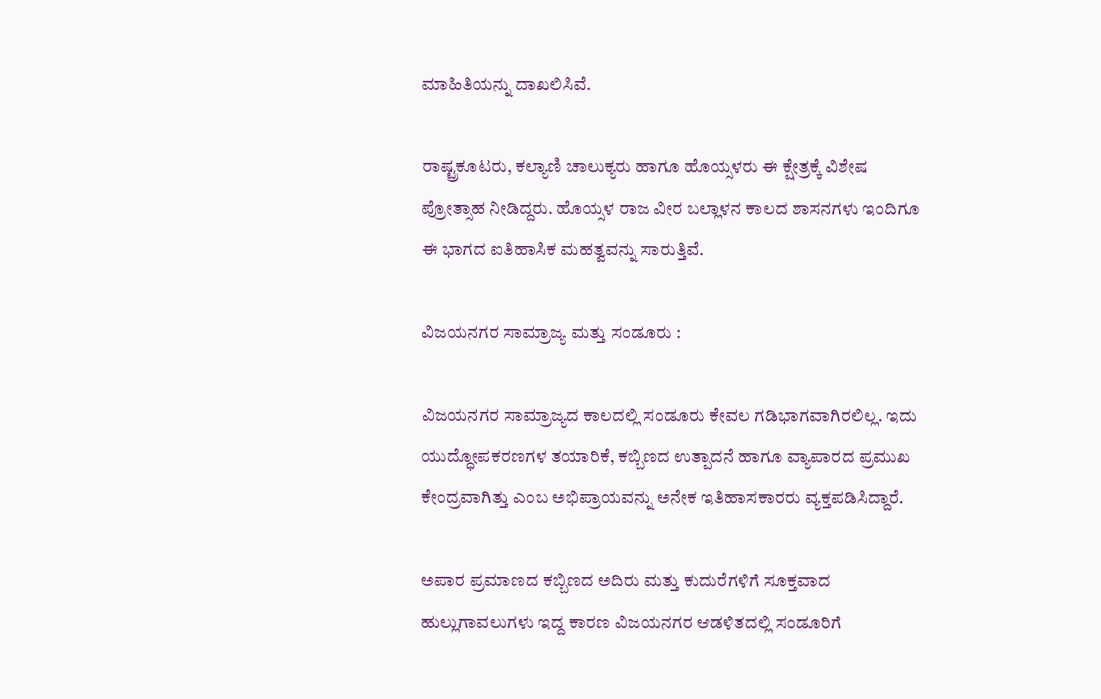ಮಾಹಿತಿಯನ್ನು ದಾಖಲಿಸಿವೆ.

ರಾಷ್ಟ್ರಕೂಟರು, ಕಲ್ಯಾಣಿ ಚಾಲುಕ್ಯರು ಹಾಗೂ ಹೊಯ್ಸಳರು ಈ ಕ್ಷೇತ್ರಕ್ಕೆ ವಿಶೇಷ ಪ್ರೋತ್ಸಾಹ ನೀಡಿದ್ದರು. ಹೊಯ್ಸಳ ರಾಜ ವೀರ ಬಲ್ಲಾಳನ ಕಾಲದ ಶಾಸನಗಳು ಇಂದಿಗೂ ಈ ಭಾಗದ ಐತಿಹಾಸಿಕ ಮಹತ್ವವನ್ನು ಸಾರುತ್ತಿವೆ.

ವಿಜಯನಗರ ಸಾಮ್ರಾಜ್ಯ ಮತ್ತು ಸಂಡೂರು :

ವಿಜಯನಗರ ಸಾಮ್ರಾಜ್ಯದ ಕಾಲದಲ್ಲಿ ಸಂಡೂರು ಕೇವಲ ಗಡಿಭಾಗವಾಗಿರಲಿಲ್ಲ. ಇದು ಯುದ್ಧೋಪಕರಣಗಳ ತಯಾರಿಕೆ, ಕಬ್ಬಿಣದ ಉತ್ಪಾದನೆ ಹಾಗೂ ವ್ಯಾಪಾರದ ಪ್ರಮುಖ ಕೇಂದ್ರವಾಗಿತ್ತು ಎಂಬ ಅಭಿಪ್ರಾಯವನ್ನು ಅನೇಕ ಇತಿಹಾಸಕಾರರು ವ್ಯಕ್ತಪಡಿಸಿದ್ದಾರೆ.

ಅಪಾರ ಪ್ರಮಾಣದ ಕಬ್ಬಿಣದ ಅದಿರು ಮತ್ತು ಕುದುರೆಗಳಿಗೆ ಸೂಕ್ತವಾದ ಹುಲ್ಲುಗಾವಲುಗಳು ಇದ್ದ ಕಾರಣ ವಿಜಯನಗರ ಆಡಳಿತದಲ್ಲಿ ಸಂಡೂರಿಗೆ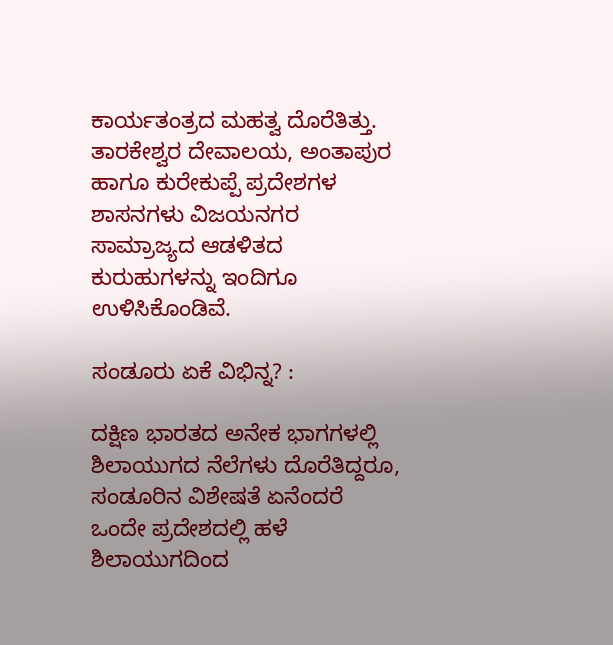ಕಾರ್ಯತಂತ್ರದ ಮಹತ್ವ ದೊರೆತಿತ್ತು. ತಾರಕೇಶ್ವರ ದೇವಾಲಯ, ಅಂತಾಪುರ ಹಾಗೂ ಕುರೇಕುಪ್ಪೆ ಪ್ರದೇಶಗಳ ಶಾಸನಗಳು ವಿಜಯನಗರ ಸಾಮ್ರಾಜ್ಯದ ಆಡಳಿತದ ಕುರುಹುಗಳನ್ನು ಇಂದಿಗೂ ಉಳಿಸಿಕೊಂಡಿವೆ.

ಸಂಡೂರು ಏಕೆ ವಿಭಿನ್ನ? :

ದಕ್ಷಿಣ ಭಾರತದ ಅನೇಕ ಭಾಗಗಳಲ್ಲಿ ಶಿಲಾಯುಗದ ನೆಲೆಗಳು ದೊರೆತಿದ್ದರೂ, ಸಂಡೂರಿನ ವಿಶೇಷತೆ ಏನೆಂದರೆ ಒಂದೇ ಪ್ರದೇಶದಲ್ಲಿ ಹಳೆ ಶಿಲಾಯುಗದಿಂದ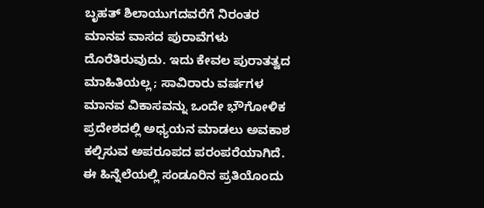ಬೃಹತ್ ಶಿಲಾಯುಗದವರೆಗೆ ನಿರಂತರ ಮಾನವ ವಾಸದ ಪುರಾವೆಗಳು ದೊರೆತಿರುವುದು. ಇದು ಕೇವಲ ಪುರಾತತ್ವದ ಮಾಹಿತಿಯಲ್ಲ; ಸಾವಿರಾರು ವರ್ಷಗಳ ಮಾನವ ವಿಕಾಸವನ್ನು ಒಂದೇ ಭೌಗೋಳಿಕ ಪ್ರದೇಶದಲ್ಲಿ ಅಧ್ಯಯನ ಮಾಡಲು ಅವಕಾಶ ಕಲ್ಪಿಸುವ ಅಪರೂಪದ ಪರಂಪರೆಯಾಗಿದೆ. ಈ ಹಿನ್ನೆಲೆಯಲ್ಲಿ ಸಂಡೂರಿನ ಪ್ರತಿಯೊಂದು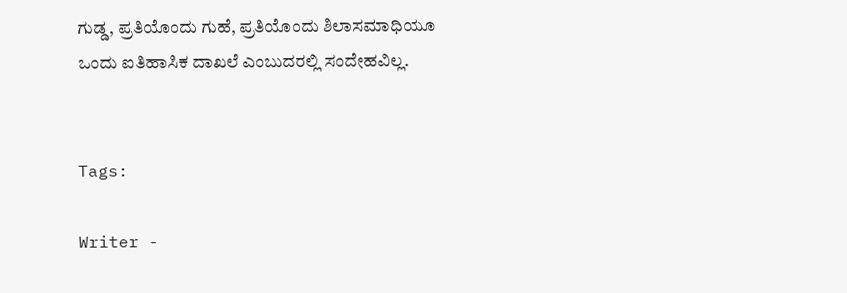ಗುಡ್ಡ, ಪ್ರತಿಯೊಂದು ಗುಹೆ, ಪ್ರತಿಯೊಂದು ಶಿಲಾಸಮಾಧಿಯೂ ಒಂದು ಐತಿಹಾಸಿಕ ದಾಖಲೆ ಎಂಬುದರಲ್ಲಿ ಸಂದೇಹವಿಲ್ಲ.


Tags:

Writer -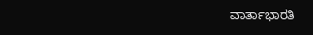ವಾರ್ತಾಭಾರತಿ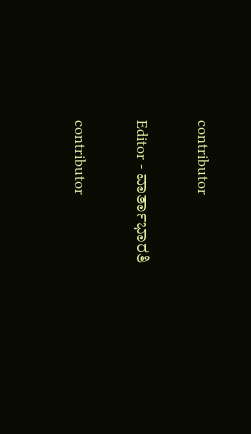contributor

Editor - ವಾರ್ತಾಭಾರತಿ

contributor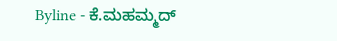Byline - ಕೆ.ಮಹಮ್ಮದ್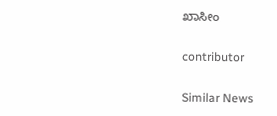ಖಾಸೀಂ

contributor

Similar News